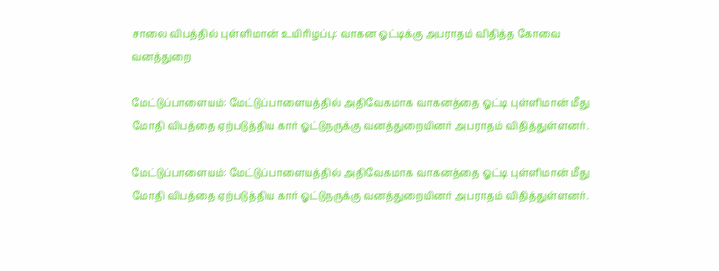சாலை விபத்தில் புள்ளிமான் உயிரிழப்பு: வாகன ஓட்டிக்கு அபராதம் விதித்த கோவை வனத்துறை

மேட்டுப்பாளையம்: மேட்டுப்பாளையத்தில் அதிவேகமாக வாகனத்தை ஓட்டி புள்ளிமான் மீது மோதி விபத்தை ஏற்படுத்திய கார் ஓட்டுநருக்கு வனத்துறையினர் அபராதம் விதித்துள்ளனர்.

மேட்டுப்பாளையம்: மேட்டுப்பாளையத்தில் அதிவேகமாக வாகனத்தை ஓட்டி புள்ளிமான் மீது மோதி விபத்தை ஏற்படுத்திய கார் ஓட்டுநருக்கு வனத்துறையினர் அபராதம் விதித்துள்ளனர்.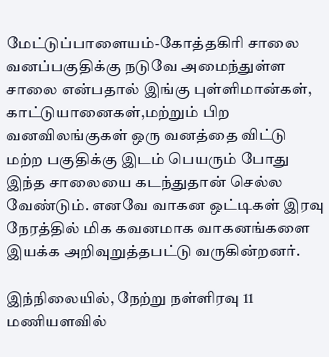மேட்டுப்பாளையம்-கோத்தகிரி சாலை வனப்பகுதிக்கு நடுவே அமைந்துள்ள சாலை என்பதால் இங்கு புள்ளிமான்கள், காட்டுயானைகள்,மற்றும் பிற வனவிலங்குகள் ஒரு வனத்தை விட்டு மற்ற பகுதிக்கு இடம் பெயரும் போது இந்த சாலையை கடந்துதான் செல்ல வேண்டும். எனவே வாகன ஒட்டிகள் இரவு நேரத்தில் மிக கவனமாக வாகனங்களை இயக்க அறிவுறுத்தபட்டு வருகின்றனர்.

இந்நிலையில், நேற்று நள்ளிரவு 11 மணியளவில்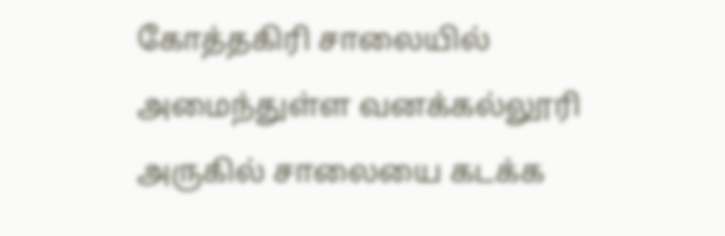கோத்தகிரி சாலையில் அமைந்துள்ள வனக்கல்லூரி அருகில் சாலையை கடக்க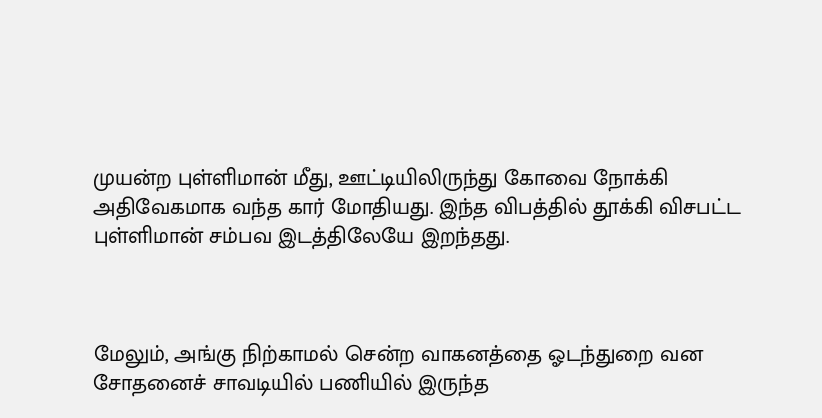முயன்ற புள்ளிமான் மீது, ஊட்டியிலிருந்து கோவை நோக்கி அதிவேகமாக வந்த கார் மோதியது. இந்த விபத்தில் தூக்கி விசபட்ட புள்ளிமான் சம்பவ இடத்திலேயே இறந்தது.



மேலும், அங்கு நிற்காமல் சென்ற வாகனத்தை ஓடந்துறை வன சோதனைச் சாவடியில் பணியில் இருந்த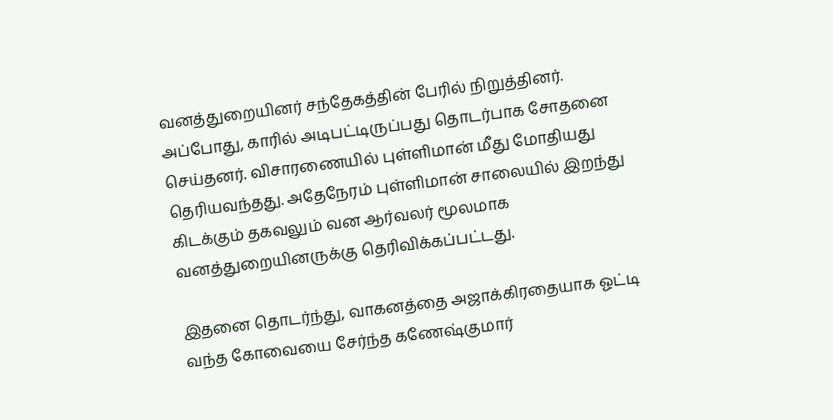வனத்துறையினர் சந்தேகத்தின் பேரில் நிறுத்தினர். அப்போது, காரில் அடிபட்டிருப்பது தொடர்பாக சோதனை செய்தனர். விசாரணையில் புள்ளிமான் மீது மோதியது தெரியவந்தது. அதேநேரம் புள்ளிமான் சாலையில் இறந்து கிடக்கும் தகவலும் வன ஆர்வலர் மூலமாக வனத்துறையினருக்கு தெரிவிக்கப்பட்டது.

இதனை தொடர்ந்து, வாகனத்தை அஜாக்கிரதையாக ஓட்டி வந்த கோவையை சேர்ந்த கணேஷ்குமார்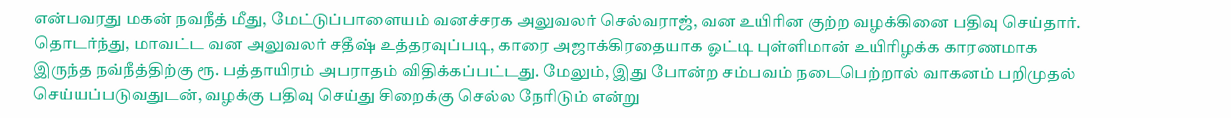என்பவரது மகன் நவநீத் மீது, மேட்டுப்பாளையம் வனச்சரக அலுவலர் செல்வராஜ், வன உயிரின குற்ற வழக்கினை பதிவு செய்தார். தொடர்ந்து, மாவட்ட வன அலுவலர் சதீஷ் உத்தரவுப்படி, காரை அஜாக்கிரதையாக ஓட்டி புள்ளிமான் உயிரிழக்க காரணமாக இருந்த நவ்நீத்திற்கு ரூ. பத்தாயிரம் அபராதம் விதிக்கப்பட்டது. மேலும், இது போன்ற சம்பவம் நடைபெற்றால் வாகனம் பறிமுதல் செய்யப்படுவதுடன், வழக்கு பதிவு செய்து சிறைக்கு செல்ல நேரிடும் என்று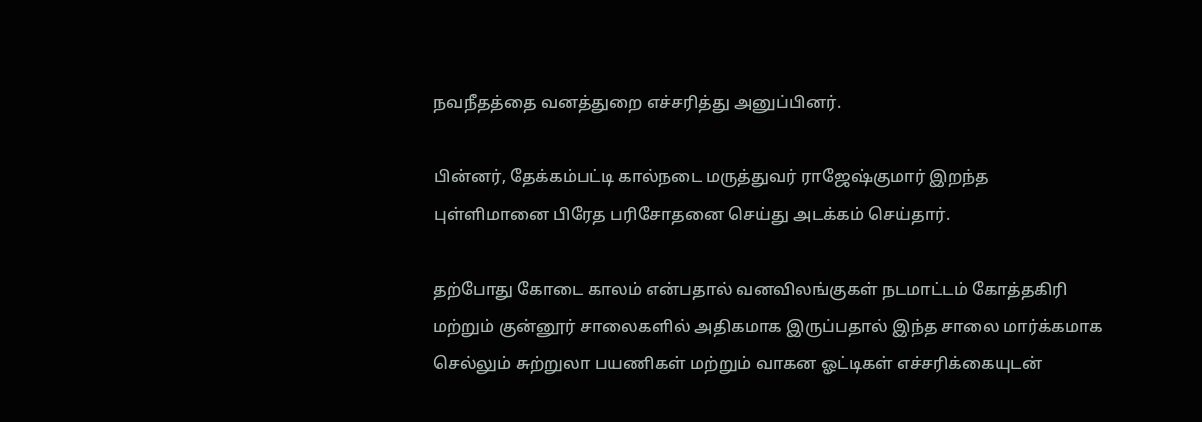நவநீதத்தை வனத்துறை எச்சரித்து அனுப்பினர்.

பின்னர், தேக்கம்பட்டி கால்நடை மருத்துவர் ராஜேஷ்குமார் இறந்த புள்ளிமானை பிரேத பரிசோதனை செய்து அடக்கம் செய்தார்.

தற்போது கோடை காலம் என்பதால் வனவிலங்குகள் நடமாட்டம் கோத்தகிரி மற்றும் குன்னூர் சாலைகளில் அதிகமாக இருப்பதால் இந்த சாலை மார்க்கமாக செல்லும் சுற்றுலா பயணிகள் மற்றும் வாகன ஓட்டிகள் எச்சரிக்கையுடன்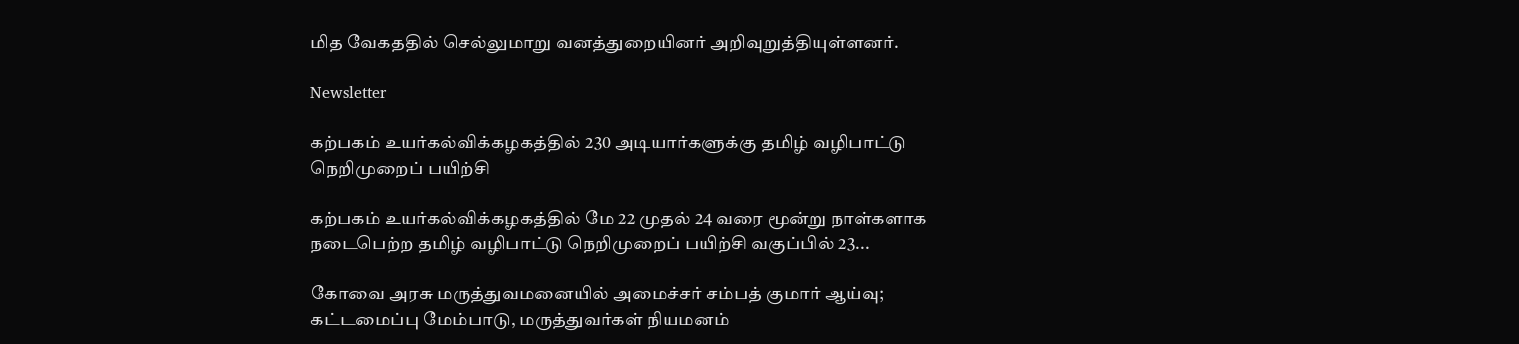மித வேகததில் செல்லுமாறு வனத்துறையினர் அறிவுறுத்தியுள்ளனர்.

Newsletter

கற்பகம் உயர்கல்விக்கழகத்தில் 230 அடியார்களுக்கு தமிழ் வழிபாட்டு நெறிமுறைப் பயிற்சி

கற்பகம் உயர்கல்விக்கழகத்தில் மே 22 முதல் 24 வரை மூன்று நாள்களாக நடைபெற்ற தமிழ் வழிபாட்டு நெறிமுறைப் பயிற்சி வகுப்பில் 23...

கோவை அரசு மருத்துவமனையில் அமைச்சர் சம்பத் குமார் ஆய்வு; கட்டமைப்பு மேம்பாடு, மருத்துவர்கள் நியமனம்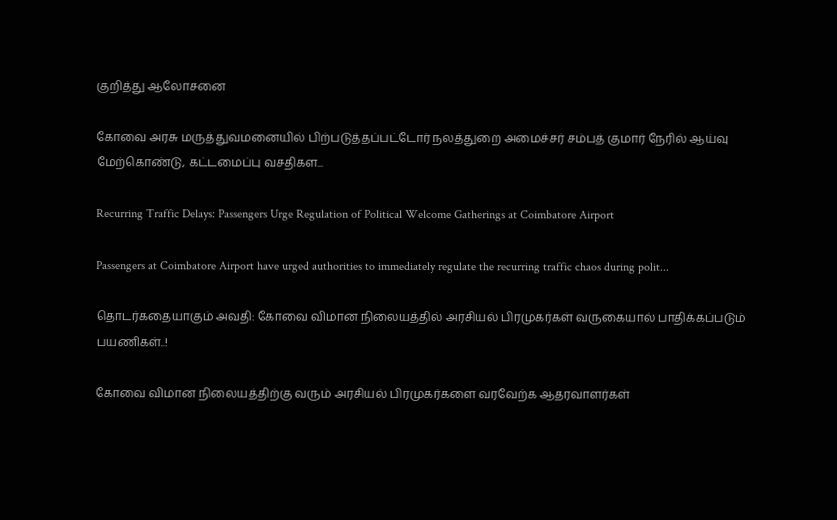குறித்து ஆலோசனை

கோவை அரசு மருத்துவமனையில் பிற்படுத்தப்பட்டோர் நலத்துறை அமைச்சர் சம்பத் குமார் நேரில் ஆய்வு மேற்கொண்டு, கட்டமைப்பு வசதிகள...

Recurring Traffic Delays: Passengers Urge Regulation of Political Welcome Gatherings at Coimbatore Airport

Passengers at Coimbatore Airport have urged authorities to immediately regulate the recurring traffic chaos during polit...

தொடர்கதையாகும் அவதி: கோவை விமான நிலையத்தில் அரசியல் பிரமுகர்கள் வருகையால் பாதிக்கப்படும் பயணிகள்..!

கோவை விமான நிலையத்திற்கு வரும் அரசியல் பிரமுகர்களை வரவேற்க ஆதரவாளர்கள்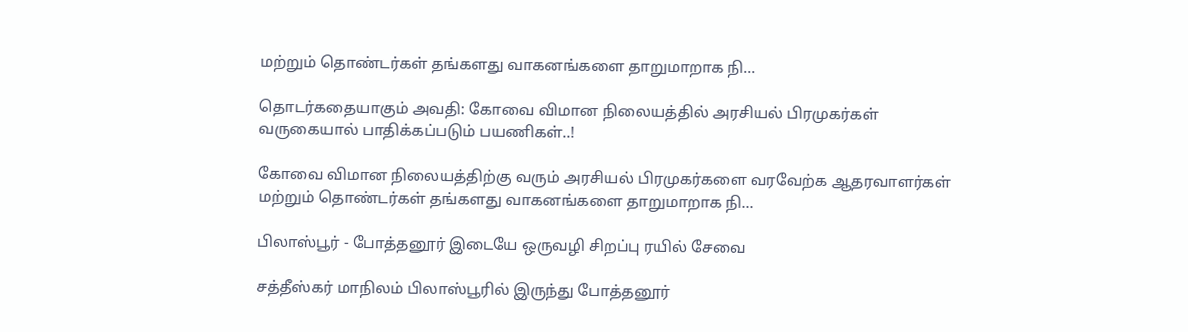மற்றும் தொண்டர்கள் தங்களது வாகனங்களை தாறுமாறாக நி...

தொடர்கதையாகும் அவதி: கோவை விமான நிலையத்தில் அரசியல் பிரமுகர்கள் வருகையால் பாதிக்கப்படும் பயணிகள்..!

கோவை விமான நிலையத்திற்கு வரும் அரசியல் பிரமுகர்களை வரவேற்க ஆதரவாளர்கள் மற்றும் தொண்டர்கள் தங்களது வாகனங்களை தாறுமாறாக நி...

பிலாஸ்பூர் - போத்தனூர் இடையே ஒருவழி சிறப்பு ரயில் சேவை

சத்தீஸ்கர் மாநிலம் பிலாஸ்பூரில் இருந்து போத்தனூர்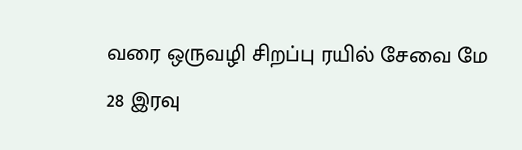வரை ஒருவழி சிறப்பு ரயில் சேவை மே 28 இரவு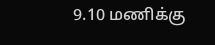9.10 மணிக்கு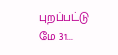புறப்பட்டு மே 31...